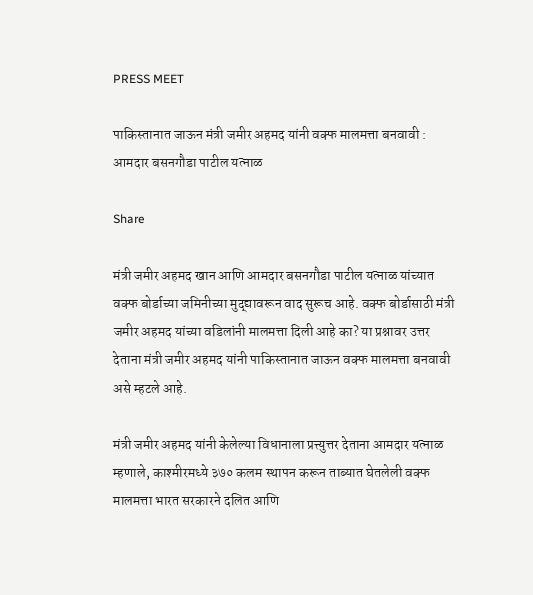PRESS MEET

पाकिस्तानात जाऊन मंत्री जमीर अहमद यांनी वक्फ मालमत्ता बनवावी : आमदार बसनगौडा पाटील यत्नाळ

Share

मंत्री जमीर अहमद खान आणि आमदार बसनगौडा पाटील यत्नाळ यांच्यात वक्फ बोर्डाच्या जमिनीच्या मुद्द्यावरून वाद सुरूच आहे. वक्फ बोर्डासाठी मंत्री जमीर अहमद यांच्या वडिलांनी मालमत्ता दिली आहे का? या प्रश्नावर उत्तर देताना मंत्री जमीर अहमद यांनी पाकिस्तानात जाऊन वक्फ मालमत्ता बनवावी असे म्हटले आहे.

मंत्री जमीर अहमद यांनी केलेल्या विधानाला प्रत्त्युत्तर देताना आमदार यत्नाळ म्हणाले, काश्मीरमध्ये ३७० कलम स्थापन करून ताब्यात घेतलेली वक्फ मालमत्ता भारत सरकारने दलित आणि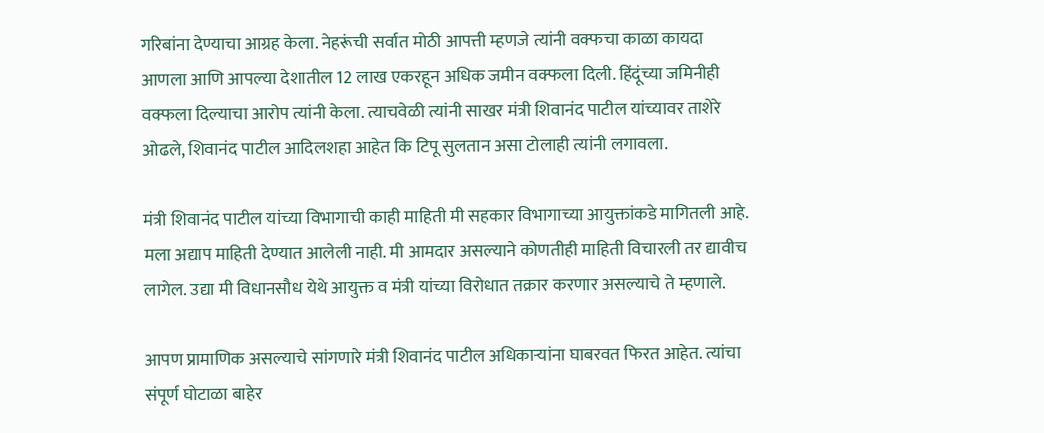गरिबांना देण्याचा आग्रह केला. नेहरूंची सर्वात मोठी आपत्ती म्हणजे त्यांनी वक्फचा काळा कायदा आणला आणि आपल्या देशातील 12 लाख एकरहून अधिक जमीन वक्फला दिली. हिंदूंच्या जमिनीही वक्फला दिल्याचा आरोप त्यांनी केला. त्याचवेळी त्यांनी साखर मंत्री शिवानंद पाटील यांच्यावर ताशेरे ओढले, शिवानंद पाटील आदिलशहा आहेत कि टिपू सुलतान असा टोलाही त्यांनी लगावला.

मंत्री शिवानंद पाटील यांच्या विभागाची काही माहिती मी सहकार विभागाच्या आयुक्तांकडे मागितली आहे. मला अद्याप माहिती देण्यात आलेली नाही. मी आमदार असल्याने कोणतीही माहिती विचारली तर द्यावीच लागेल. उद्या मी विधानसौध येथे आयुक्त व मंत्री यांच्या विरोधात तक्रार करणार असल्याचे ते म्हणाले.

आपण प्रामाणिक असल्याचे सांगणारे मंत्री शिवानंद पाटील अधिकाऱ्यांना घाबरवत फिरत आहेत. त्यांचा संपूर्ण घोटाळा बाहेर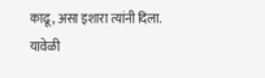काढू, असा इशारा त्यांनी दिला. यावेळी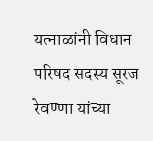यत्नाळांनी विधान परिषद सदस्य सूरज रेवण्णा यांच्या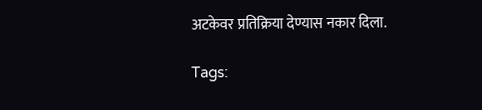अटकेवर प्रतिक्रिया देण्यास नकार दिला.

Tags: